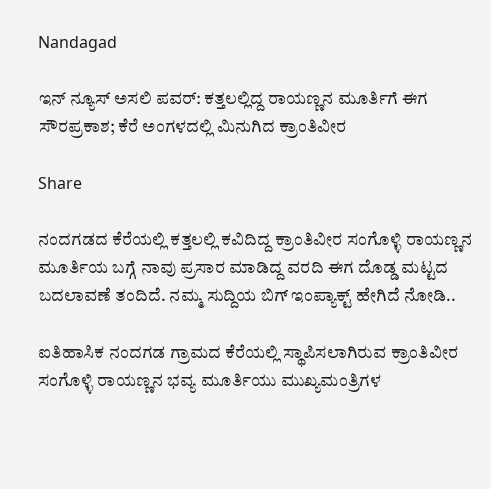Nandagad

ಇನ್ ನ್ಯೂಸ್ ಅಸಲಿ ಪವರ್: ಕತ್ತಲಲ್ಲಿದ್ದ ರಾಯಣ್ಣನ ಮೂರ್ತಿಗೆ ಈಗ ಸೌರಪ್ರಕಾಶ; ಕೆರೆ ಅಂಗಳದಲ್ಲಿ ಮಿನುಗಿದ ಕ್ರಾಂತಿವೀರ

Share

ನಂದಗಡದ ಕೆರೆಯಲ್ಲಿ ಕತ್ತಲಲ್ಲಿ ಕವಿದಿದ್ದ ಕ್ರಾಂತಿವೀರ ಸಂಗೊಳ್ಳಿ ರಾಯಣ್ಣನ ಮೂರ್ತಿಯ ಬಗ್ಗೆ ನಾವು ಪ್ರಸಾರ ಮಾಡಿದ್ದ ವರದಿ ಈಗ ದೊಡ್ಡ ಮಟ್ಟದ ಬದಲಾವಣೆ ತಂದಿದೆ. ನಮ್ಮ ಸುದ್ದಿಯ ಬಿಗ್ ಇಂಪ್ಯಾಕ್ಟ್ ಹೇಗಿದೆ ನೋಡಿ..

ಐತಿಹಾಸಿಕ ನಂದಗಡ ಗ್ರಾಮದ ಕೆರೆಯಲ್ಲಿ ಸ್ಥಾಪಿಸಲಾಗಿರುವ ಕ್ರಾಂತಿವೀರ ಸಂಗೊಳ್ಳಿ ರಾಯಣ್ಣನ ಭವ್ಯ ಮೂರ್ತಿಯು ಮುಖ್ಯಮಂತ್ರಿಗಳ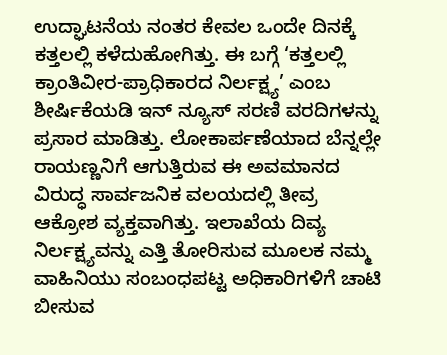ಉದ್ಘಾಟನೆಯ ನಂತರ ಕೇವಲ ಒಂದೇ ದಿನಕ್ಕೆ ಕತ್ತಲಲ್ಲಿ ಕಳೆದುಹೋಗಿತ್ತು. ಈ ಬಗ್ಗೆ ‘ಕತ್ತಲಲ್ಲಿ ಕ್ರಾಂತಿವೀರ-ಪ್ರಾಧಿಕಾರದ ನಿರ್ಲಕ್ಷ್ಯ’ ಎಂಬ ಶೀರ್ಷಿಕೆಯಡಿ ಇನ್ ನ್ಯೂಸ್ ಸರಣಿ ವರದಿಗಳನ್ನು ಪ್ರಸಾರ ಮಾಡಿತ್ತು. ಲೋಕಾರ್ಪಣೆಯಾದ ಬೆನ್ನಲ್ಲೇ ರಾಯಣ್ಣನಿಗೆ ಆಗುತ್ತಿರುವ ಈ ಅವಮಾನದ ವಿರುದ್ಧ ಸಾರ್ವಜನಿಕ ವಲಯದಲ್ಲಿ ತೀವ್ರ ಆಕ್ರೋಶ ವ್ಯಕ್ತವಾಗಿತ್ತು. ಇಲಾಖೆಯ ದಿವ್ಯ ನಿರ್ಲಕ್ಷ್ಯವನ್ನು ಎತ್ತಿ ತೋರಿಸುವ ಮೂಲಕ ನಮ್ಮ ವಾಹಿನಿಯು ಸಂಬಂಧಪಟ್ಟ ಅಧಿಕಾರಿಗಳಿಗೆ ಚಾಟಿ ಬೀಸುವ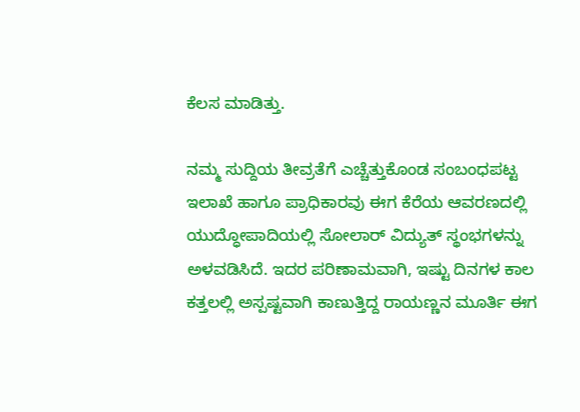ಕೆಲಸ ಮಾಡಿತ್ತು.

ನಮ್ಮ ಸುದ್ದಿಯ ತೀವ್ರತೆಗೆ ಎಚ್ಚೆತ್ತುಕೊಂಡ ಸಂಬಂಧಪಟ್ಟ ಇಲಾಖೆ ಹಾಗೂ ಪ್ರಾಧಿಕಾರವು ಈಗ ಕೆರೆಯ ಆವರಣದಲ್ಲಿ ಯುದ್ಧೋಪಾದಿಯಲ್ಲಿ ಸೋಲಾರ್ ವಿದ್ಯುತ್ ಸ್ಥಂಭಗಳನ್ನು ಅಳವಡಿಸಿದೆ. ಇದರ ಪರಿಣಾಮವಾಗಿ, ಇಷ್ಟು ದಿನಗಳ ಕಾಲ ಕತ್ತಲಲ್ಲಿ ಅಸ್ಪಷ್ಟವಾಗಿ ಕಾಣುತ್ತಿದ್ದ ರಾಯಣ್ಣನ ಮೂರ್ತಿ ಈಗ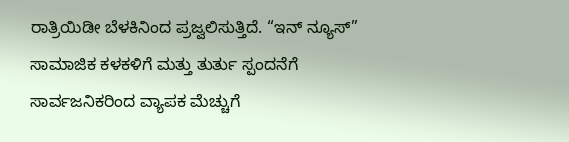ರಾತ್ರಿಯಿಡೀ ಬೆಳಕಿನಿಂದ ಪ್ರಜ್ವಲಿಸುತ್ತಿದೆ. “ಇನ್ ನ್ಯೂಸ್” ಸಾಮಾಜಿಕ ಕಳಕಳಿಗೆ ಮತ್ತು ತುರ್ತು ಸ್ಪಂದನೆಗೆ ಸಾರ್ವಜನಿಕರಿಂದ ವ್ಯಾಪಕ ಮೆಚ್ಚುಗೆ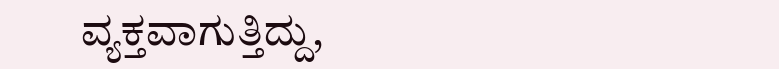ವ್ಯಕ್ತವಾಗುತ್ತಿದ್ದು,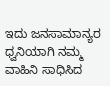ಇದು ಜನಸಾಮಾನ್ಯರ ಧ್ವನಿಯಾಗಿ ನಮ್ಮ ವಾಹಿನಿ ಸಾಧಿಸಿದ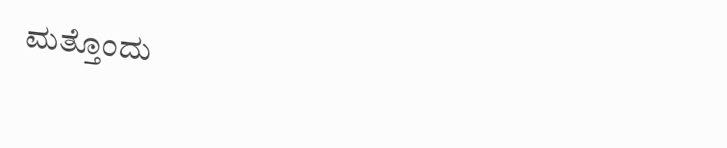ಮತ್ತೊಂದು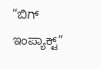“ಬಿಗ್ ಇಂಪ್ಯಾಕ್ಟ್”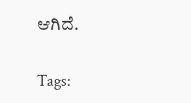ಆಗಿದೆ.

Tags: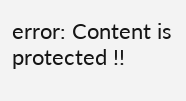error: Content is protected !!